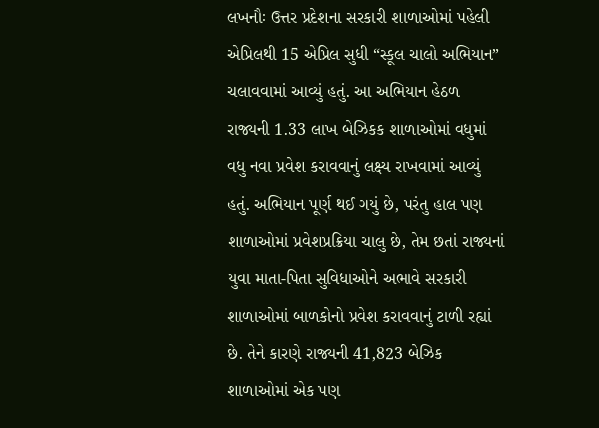લખનૌઃ ઉત્તર પ્રદેશના સરકારી શાળાઓમાં પહેલી એપ્રિલથી 15 એપ્રિલ સુધી “સ્કૂલ ચાલો અભિયાન” ચલાવવામાં આવ્યું હતું. આ અભિયાન હેઠળ રાજ્યની 1.33 લાખ બેઝિકક શાળાઓમાં વધુમાં વધુ નવા પ્રવેશ કરાવવાનું લક્ષ્ય રાખવામાં આવ્યું હતું. અભિયાન પૂર્ણ થઈ ગયું છે, પરંતુ હાલ પણ શાળાઓમાં પ્રવેશપ્રક્રિયા ચાલુ છે, તેમ છતાં રાજ્યનાં યુવા માતા-પિતા સુવિધાઓને અભાવે સરકારી શાળાઓમાં બાળકોનો પ્રવેશ કરાવવાનું ટાળી રહ્યાં છે. તેને કારણે રાજ્યની 41,823 બેઝિક શાળાઓમાં એક પણ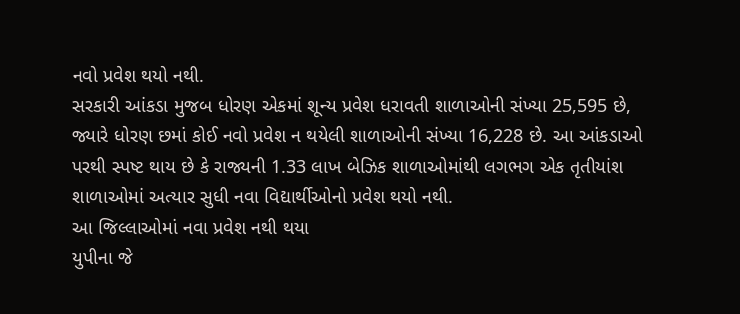નવો પ્રવેશ થયો નથી.
સરકારી આંકડા મુજબ ધોરણ એકમાં શૂન્ય પ્રવેશ ધરાવતી શાળાઓની સંખ્યા 25,595 છે, જ્યારે ધોરણ છમાં કોઈ નવો પ્રવેશ ન થયેલી શાળાઓની સંખ્યા 16,228 છે. આ આંકડાઓ પરથી સ્પષ્ટ થાય છે કે રાજ્યની 1.33 લાખ બેઝિક શાળાઓમાંથી લગભગ એક તૃતીયાંશ શાળાઓમાં અત્યાર સુધી નવા વિદ્યાર્થીઓનો પ્રવેશ થયો નથી.
આ જિલ્લાઓમાં નવા પ્રવેશ નથી થયા
યુપીના જે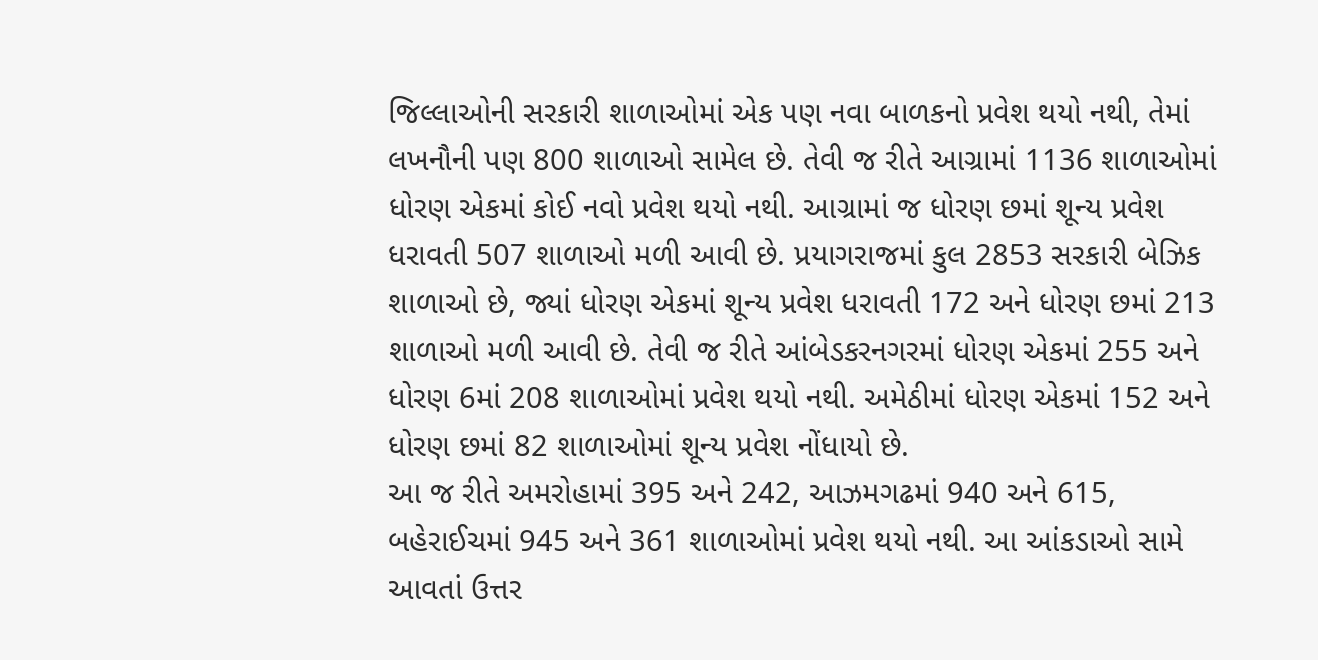જિલ્લાઓની સરકારી શાળાઓમાં એક પણ નવા બાળકનો પ્રવેશ થયો નથી, તેમાં લખનૌની પણ 800 શાળાઓ સામેલ છે. તેવી જ રીતે આગ્રામાં 1136 શાળાઓમાં ધોરણ એકમાં કોઈ નવો પ્રવેશ થયો નથી. આગ્રામાં જ ધોરણ છમાં શૂન્ય પ્રવેશ ધરાવતી 507 શાળાઓ મળી આવી છે. પ્રયાગરાજમાં કુલ 2853 સરકારી બેઝિક શાળાઓ છે, જ્યાં ધોરણ એકમાં શૂન્ય પ્રવેશ ધરાવતી 172 અને ધોરણ છમાં 213 શાળાઓ મળી આવી છે. તેવી જ રીતે આંબેડકરનગરમાં ધોરણ એકમાં 255 અને ધોરણ 6માં 208 શાળાઓમાં પ્રવેશ થયો નથી. અમેઠીમાં ધોરણ એકમાં 152 અને ધોરણ છમાં 82 શાળાઓમાં શૂન્ય પ્રવેશ નોંધાયો છે.
આ જ રીતે અમરોહામાં 395 અને 242, આઝમગઢમાં 940 અને 615, બહેરાઈચમાં 945 અને 361 શાળાઓમાં પ્રવેશ થયો નથી. આ આંકડાઓ સામે આવતાં ઉત્તર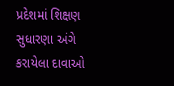પ્રદેશમાં શિક્ષણ સુધારણા અંગે કરાયેલા દાવાઓ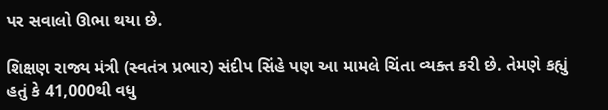પર સવાલો ઊભા થયા છે.

શિક્ષણ રાજ્ય મંત્રી (સ્વતંત્ર પ્રભાર) સંદીપ સિંહે પણ આ મામલે ચિંતા વ્યક્ત કરી છે. તેમણે કહ્યું હતું કે 41,000થી વધુ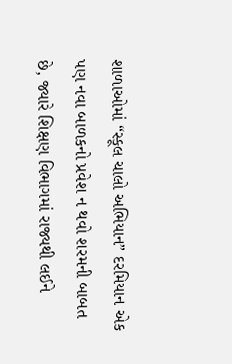શાળાઓમાં “સ્કૂલ ચાલો અભિયાન” દરમિયાન એક પણ નવા બાળકનો પ્રવેશ ન થવો શરમની બાબત છે, જ્યારે શિક્ષણ વિભાગમાં રાજ્યથી લઈને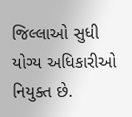જિલ્લાઓ સુધી યોગ્ય અધિકારીઓ નિયુક્ત છે.